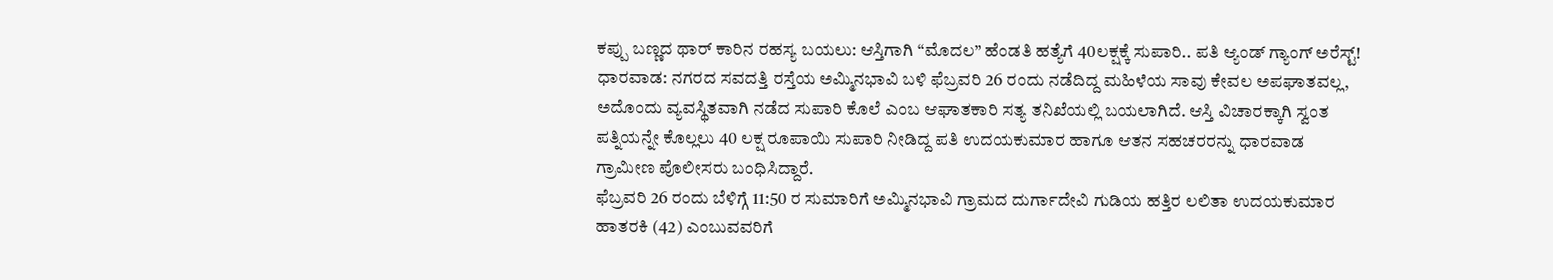ಕಪ್ಪು ಬಣ್ಣದ ಥಾರ್ ಕಾರಿನ ರಹಸ್ಯ ಬಯಲು: ಆಸ್ತಿಗಾಗಿ “ಮೊದಲ” ಹೆಂಡತಿ ಹತ್ಯೆಗೆ 40ಲಕ್ಷಕ್ಕೆ ಸುಪಾರಿ.. ಪತಿ ಆ್ಯಂಡ್ ಗ್ಯಾಂಗ್ ಅರೆಸ್ಟ್!
ಧಾರವಾಡ: ನಗರದ ಸವದತ್ತಿ ರಸ್ತೆಯ ಅಮ್ಮಿನಭಾವಿ ಬಳಿ ಫೆಬ್ರವರಿ 26 ರಂದು ನಡೆದಿದ್ದ ಮಹಿಳೆಯ ಸಾವು ಕೇವಲ ಅಪಘಾತವಲ್ಲ, ಅದೊಂದು ವ್ಯವಸ್ಥಿತವಾಗಿ ನಡೆದ ಸುಪಾರಿ ಕೊಲೆ ಎಂಬ ಆಘಾತಕಾರಿ ಸತ್ಯ ತನಿಖೆಯಲ್ಲಿ ಬಯಲಾಗಿದೆ. ಆಸ್ತಿ ವಿಚಾರಕ್ಕಾಗಿ ಸ್ವಂತ ಪತ್ನಿಯನ್ನೇ ಕೊಲ್ಲಲು 40 ಲಕ್ಷ ರೂಪಾಯಿ ಸುಪಾರಿ ನೀಡಿದ್ದ ಪತಿ ಉದಯಕುಮಾರ ಹಾಗೂ ಆತನ ಸಹಚರರನ್ನು ಧಾರವಾಡ ಗ್ರಾಮೀಣ ಪೊಲೀಸರು ಬಂಧಿಸಿದ್ದಾರೆ.
ಫೆಬ್ರವರಿ 26 ರಂದು ಬೆಳಿಗ್ಗೆ 11:50 ರ ಸುಮಾರಿಗೆ ಅಮ್ಮಿನಭಾವಿ ಗ್ರಾಮದ ದುರ್ಗಾದೇವಿ ಗುಡಿಯ ಹತ್ತಿರ ಲಲಿತಾ ಉದಯಕುಮಾರ ಹಾತರಕಿ (42) ಎಂಬುವವರಿಗೆ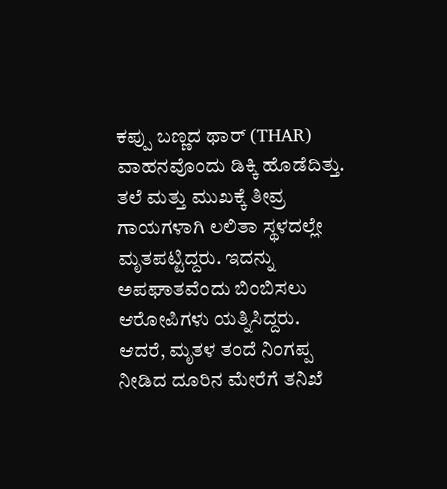ಕಪ್ಪು ಬಣ್ಣದ ಥಾರ್ (THAR) ವಾಹನವೊಂದು ಡಿಕ್ಕಿ ಹೊಡೆದಿತ್ತು. ತಲೆ ಮತ್ತು ಮುಖಕ್ಕೆ ತೀವ್ರ ಗಾಯಗಳಾಗಿ ಲಲಿತಾ ಸ್ಥಳದಲ್ಲೇ ಮೃತಪಟ್ಟಿದ್ದರು. ಇದನ್ನು ಅಪಘಾತವೆಂದು ಬಿಂಬಿಸಲು ಆರೋಪಿಗಳು ಯತ್ನಿಸಿದ್ದರು. ಆದರೆ, ಮೃತಳ ತಂದೆ ನಿಂಗಪ್ಪ ನೀಡಿದ ದೂರಿನ ಮೇರೆಗೆ ತನಿಖೆ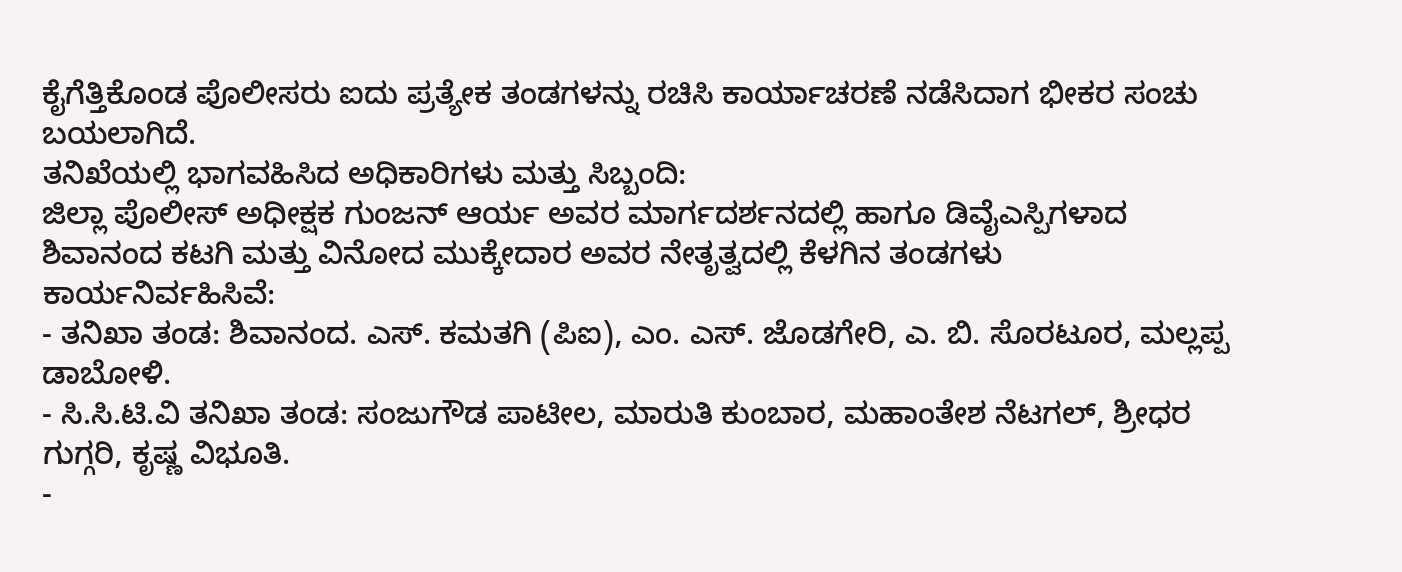ಕೈಗೆತ್ತಿಕೊಂಡ ಪೊಲೀಸರು ಐದು ಪ್ರತ್ಯೇಕ ತಂಡಗಳನ್ನು ರಚಿಸಿ ಕಾರ್ಯಾಚರಣೆ ನಡೆಸಿದಾಗ ಭೀಕರ ಸಂಚು ಬಯಲಾಗಿದೆ.
ತನಿಖೆಯಲ್ಲಿ ಭಾಗವಹಿಸಿದ ಅಧಿಕಾರಿಗಳು ಮತ್ತು ಸಿಬ್ಬಂದಿ:
ಜಿಲ್ಲಾ ಪೊಲೀಸ್ ಅಧೀಕ್ಷಕ ಗುಂಜನ್ ಆರ್ಯ ಅವರ ಮಾರ್ಗದರ್ಶನದಲ್ಲಿ ಹಾಗೂ ಡಿವೈಎಸ್ಪಿಗಳಾದ ಶಿವಾನಂದ ಕಟಗಿ ಮತ್ತು ವಿನೋದ ಮುಕ್ಕೇದಾರ ಅವರ ನೇತೃತ್ವದಲ್ಲಿ ಕೆಳಗಿನ ತಂಡಗಳು ಕಾರ್ಯನಿರ್ವಹಿಸಿವೆ:
- ತನಿಖಾ ತಂಡ: ಶಿವಾನಂದ. ಎಸ್. ಕಮತಗಿ (ಪಿಐ), ಎಂ. ಎಸ್. ಜೊಡಗೇರಿ, ಎ. ಬಿ. ಸೊರಟೂರ, ಮಲ್ಲಪ್ಪ ಡಾಬೋಳಿ.
- ಸಿ.ಸಿ.ಟಿ.ವಿ ತನಿಖಾ ತಂಡ: ಸಂಜುಗೌಡ ಪಾಟೀಲ, ಮಾರುತಿ ಕುಂಬಾರ, ಮಹಾಂತೇಶ ನೆಟಗಲ್, ಶ್ರೀಧರ ಗುಗ್ಗರಿ, ಕೃಷ್ಣ ವಿಭೂತಿ.
-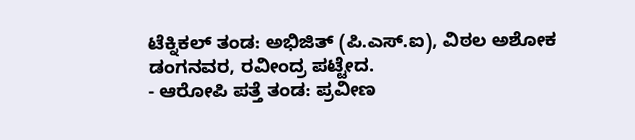ಟೆಕ್ನಿಕಲ್ ತಂಡ: ಅಭಿಜಿತ್ (ಪಿ.ಎಸ್.ಐ), ವಿಠಲ ಅಶೋಕ ಡಂಗನವರ, ರವೀಂದ್ರ ಪಟ್ಟೇದ.
- ಆರೋಪಿ ಪತ್ತೆ ತಂಡ: ಪ್ರವೀಣ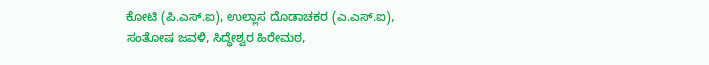ಕೋಟಿ (ಪಿ.ಎಸ್.ಐ), ಉಲ್ಲಾಸ ದೊಡಾಚಕರ (ಎ.ಎಸ್.ಐ), ಸಂತೋಷ ಜವಳಿ, ಸಿದ್ಧೇಶ್ವರ ಹಿರೇಮಠ,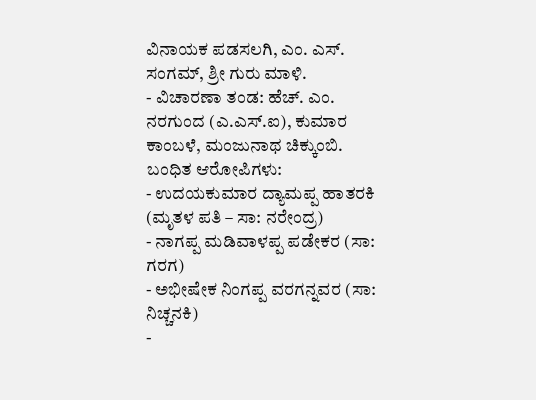ವಿನಾಯಕ ಪಡಸಲಗಿ, ಎಂ. ಎಸ್. ಸಂಗಮ್, ಶ್ರೀ ಗುರು ಮಾಳಿ.
- ವಿಚಾರಣಾ ತಂಡ: ಹೆಚ್. ಎಂ. ನರಗುಂದ (ಎ.ಎಸ್.ಐ), ಕುಮಾರ ಕಾಂಬಳೆ, ಮಂಜುನಾಥ ಚಿಕ್ಕುಂಬಿ.
ಬಂಧಿತ ಆರೋಪಿಗಳು:
- ಉದಯಕುಮಾರ ದ್ಯಾಮಪ್ಪ ಹಾತರಕಿ (ಮೃತಳ ಪತಿ – ಸಾ: ನರೇಂದ್ರ)
- ನಾಗಪ್ಪ ಮಡಿವಾಳಪ್ಪ ಪಡೇಕರ (ಸಾ: ಗರಗ)
- ಅಭೀಷೇಕ ನಿಂಗಪ್ಪ ವರಗನ್ನವರ (ಸಾ: ನಿಚ್ಚನಕಿ)
-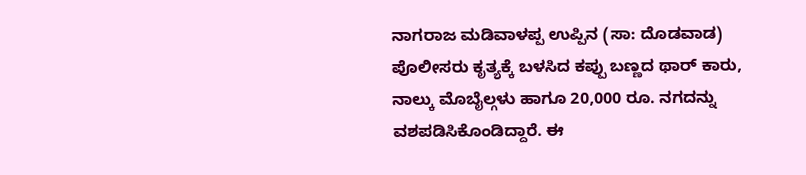ನಾಗರಾಜ ಮಡಿವಾಳಪ್ಪ ಉಪ್ಪಿನ (ಸಾ: ದೊಡವಾಡ)
ಪೊಲೀಸರು ಕೃತ್ಯಕ್ಕೆ ಬಳಸಿದ ಕಪ್ಪು ಬಣ್ಣದ ಥಾರ್ ಕಾರು, ನಾಲ್ಕು ಮೊಬೈಲ್ಗಳು ಹಾಗೂ 20,000 ರೂ. ನಗದನ್ನು ವಶಪಡಿಸಿಕೊಂಡಿದ್ದಾರೆ. ಈ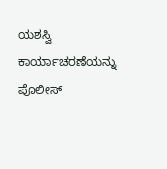ಯಶಸ್ವಿ ಕಾರ್ಯಾಚರಣೆಯನ್ನು ಪೊಲೀಸ್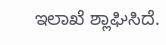ಇಲಾಖೆ ಶ್ಲಾಘಿಸಿದೆ.